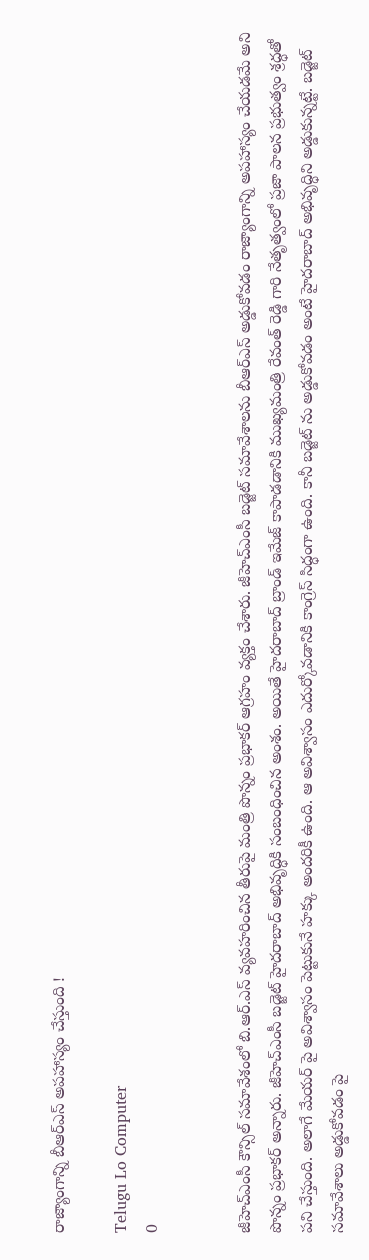రాజ్యాంగాన్ని బీఆర్ఎస్ అపహాస్యం చేస్తుంది !

Telugu Lo Computer
0


జీహెచ్ఎంసీ కౌన్సిల్ సమావేశంలో బి.ఆర్.ఎస్ వ్యవహరించిన తీరుపై మంత్రి పొన్నం ప్రభాకర్ ఆగ్రహం వ్యక్తం చేశారు. జీహెచ్ఎంసీ బడ్జెట్ సమావేశాలను బీఆర్ఎస్ అడ్డుకోవడం రాజ్యాంగాన్ని అపహాస్యం చేయడమే అని పొన్నం ప్రభాకర్ అన్నారు. జీహెచ్ఎంసీ బడ్జెట్ హైదరాబాద్ అభివృద్ధికి సంబంధించిన అంశం. అయితే హైదరాబాద్ బ్రాండ్ ఇమేజ్ కాపాడడానికి ముఖ్యమంత్రి రేవంత్ రెడ్డి గారి నేతృత్వంలో ప్రజా పాలన ప్రభుత్వం శ్రద్ధతో పని చేస్తుంది. అలాగే మేయర్ పై అవిశ్వాసం పెట్టుకునే హక్కు అందరికీ ఉంది. ఆ అవిశ్వాసం ఎదుర్కోవడానికి కాంగ్రెస్ సిద్ధంగా ఉంది. కానీ బడ్జెట్ ను అడ్డుకోవడం అంటే హైదరాబాద్ అభివృద్ధిని అడ్డుకున్నట్టే. బడ్జెట్ సమావేశాలు అడ్డుకోవడం పై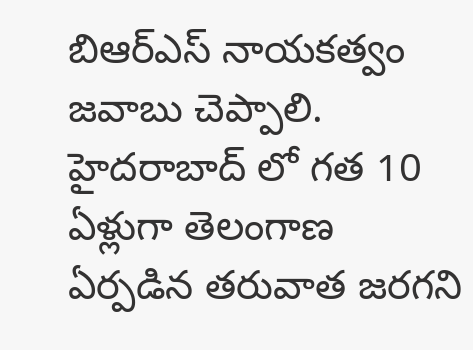బిఆర్ఎస్ నాయకత్వం జవాబు చెప్పాలి. హైదరాబాద్ లో గత 10 ఏళ్లుగా తెలంగాణ ఏర్పడిన తరువాత జరగని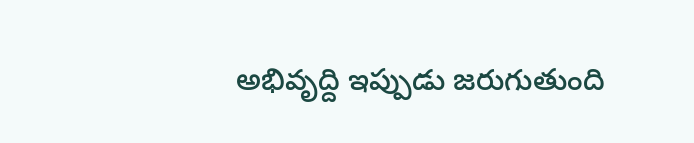అభివృద్ది ఇప్పుడు జరుగుతుంది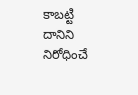కాబట్టి దానిని నిరోధించే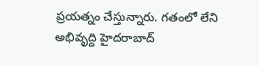ప్రయత్నం చేస్తున్నారు. గతంలో లేని అభివృద్ది హైదరాబాద్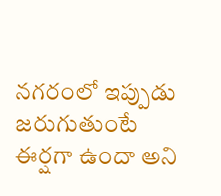నగరంలో ఇప్పుడు జరుగుతుంటే ఈర్షగా ఉందా అని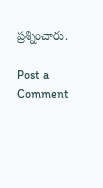ప్రశ్నించారు.

Post a Comment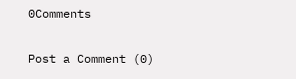0Comments

Post a Comment (0)